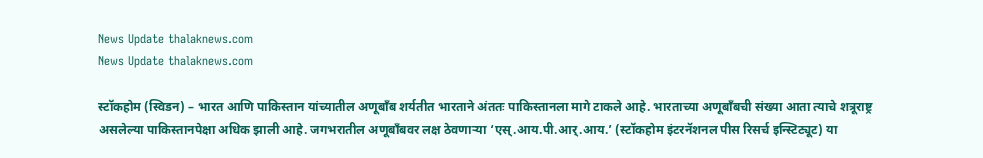News Update thalaknews.com
News Update thalaknews.com

स्टॉकहोम (स्विडन) – भारत आणि पाकिस्तान यांच्यातील अणूबाँब शर्यतीत भारताने अंततः पाकिस्तानला मागे टाकले आहे. भारताच्या अणूबाँबची संख्या आता त्याचे शत्रूराष्ट्र असलेल्या पाकिस्तानपेक्षा अधिक झाली आहे. जगभरातील अणूबाँबवर लक्ष ठेवणार्‍या ‘एस्.आय.पी.आर्.आय.’ (स्टॉकहोम इंटरनॅशनल पीस रिसर्च इन्स्टिट्यूट) या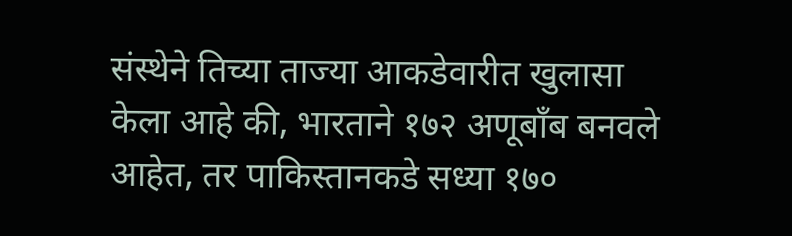संस्थेने तिच्या ताज्या आकडेवारीत खुलासा केला आहे की, भारताने १७२ अणूबाँब बनवले आहेत, तर पाकिस्तानकडे सध्या १७०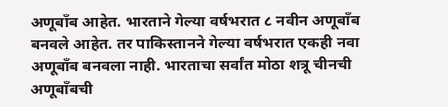अणूबाँब आहेत. भारताने गेल्या वर्षभरात ८ नवीन अणूबाँब बनवले आहेत. तर पाकिस्तानने गेल्या वर्षभरात एकही नवा अणूबाँब बनवला नाही. भारताचा सर्वांत मोठा शत्रू चीनची अणूबाँबची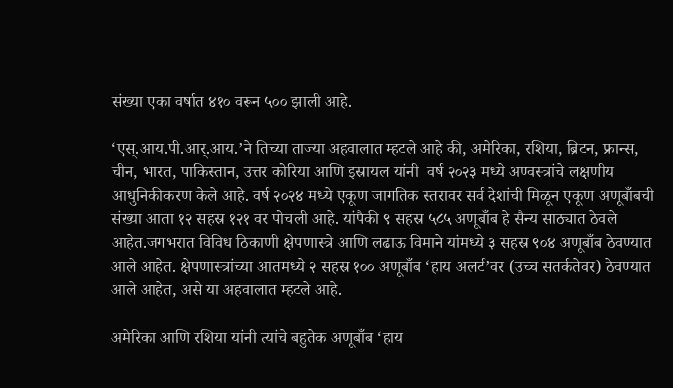संख्या एका वर्षात ४१० वरून ५०० झाली आहे.

‘एस्.आय.पी.आर्.आय.’ने तिच्या ताज्या अहवालात म्हटले आहे की, अमेरिका, रशिया, ब्रिटन, फ्रान्स, चीन, भारत, पाकिस्तान, उत्तर कोरिया आणि इस्रायल यांनी  वर्ष २०२३ मध्ये अण्वस्त्रांचे लक्षणीय आधुनिकीकरण केले आहे. वर्ष २०२४ मध्ये एकूण जागतिक स्तरावर सर्व देशांची मिळून एकूण अणूबाँबची संख्या आता १२ सहस्र १२१ वर पोचली आहे. यांपैकी ९ सहस्र ५८५ अणूबाँब हे सैन्य साठ्यात ठेवले आहेत.जगभरात विविध ठिकाणी क्षेपणास्त्रे आणि लढाऊ विमाने यांमध्ये ३ सहस्र ९०४ अणूबाँब ठेवण्यात आले आहेत. क्षेपणास्त्रांच्या आतमध्ये २ सहस्र १०० अणूबाँब ‘हाय अलर्ट’वर (उच्च सतर्कतेवर) ठेवण्यात आले आहेत, असे या अहवालात म्हटले आहे.

अमेरिका आणि रशिया यांनी त्यांचे बहुतेक अणूबाँब ‘हाय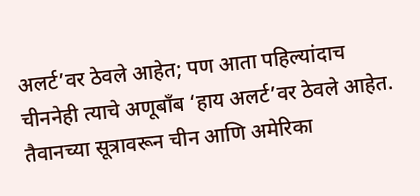अलर्ट’वर ठेवले आहेत; पण आता पहिल्यांदाच चीननेही त्याचे अणूबाँब ‘हाय अलर्ट’वर ठेवले आहेत. तैवानच्या सूत्रावरून चीन आणि अमेरिका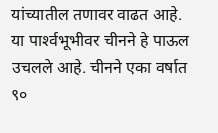यांच्यातील तणावर वाढत आहे. या पार्श्‍वभूभीवर चीनने हे पाऊल उचलले आहे. चीनने एका वर्षात ९०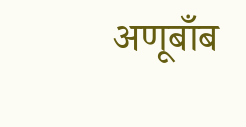अणूबाँब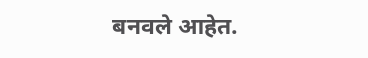बनवले आहेत.